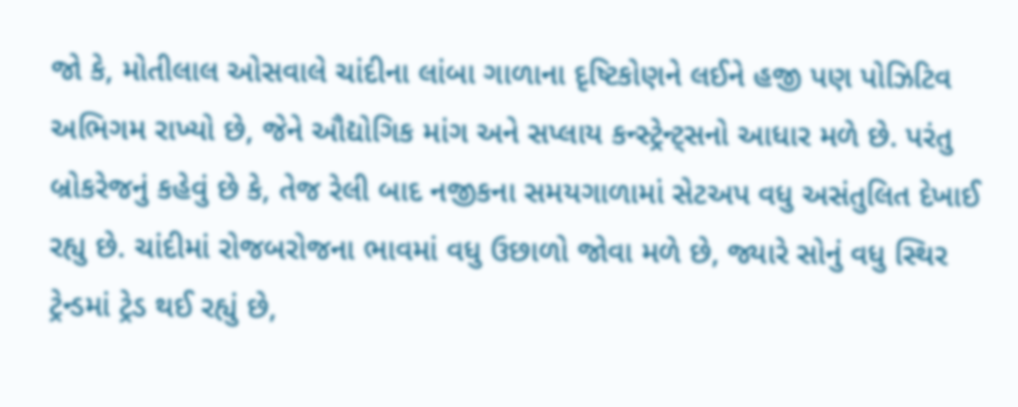જો કે, મોતીલાલ ઓસવાલે ચાંદીના લાંબા ગાળાના દૃષ્ટિકોણને લઈને હજી પણ પોઝિટિવ અભિગમ રાખ્યો છે, જેને ઔદ્યોગિક માંગ અને સપ્લાય કન્સ્ટ્રેન્ટ્સનો આધાર મળે છે. પરંતુ બ્રોકરેજનું કહેવું છે કે, તેજ રેલી બાદ નજીકના સમયગાળામાં સેટઅપ વધુ અસંતુલિત દેખાઈ રહ્યુ છે. ચાંદીમાં રોજબરોજના ભાવમાં વધુ ઉછાળો જોવા મળે છે, જ્યારે સોનું વધુ સ્થિર ટ્રેન્ડમાં ટ્રેડ થઈ રહ્યું છે,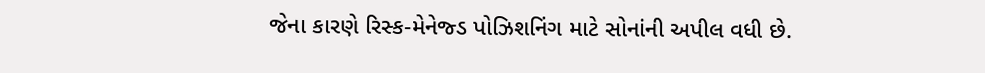જેના કારણે રિસ્ક-મેનેજ્ડ પોઝિશનિંગ માટે સોનાંની અપીલ વધી છે.